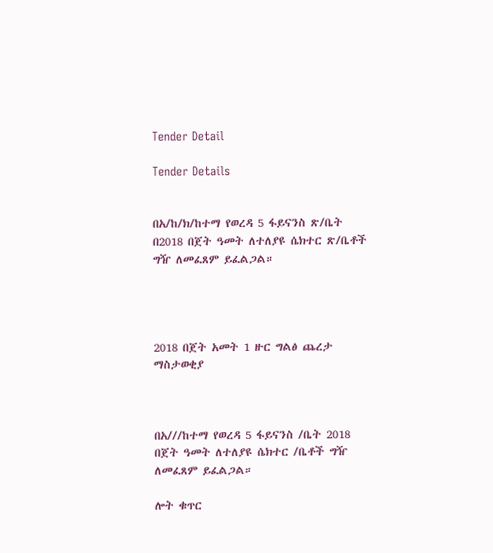Tender Detail

Tender Details


በአ/ከ/ክ/ከተማ የወረዳ 5 ፋይናንስ ጽ/ቤት በ2018 በጀት ዓመት ለተለያዩ ሴክተር ጽ/ቤቶች ግዥ ለመፈጸም ይፈልጋል።




2018 በጀት አመት 1 ዙር ግልፅ ጨረታ ማስታወቂያ



በአ///ከተማ የወረዳ 5 ፋይናንስ /ቤት 2018 በጀት ዓመት ለተለያዩ ሴክተር /ቤቶች ግዥ ለመፈጸም ይፈልጋል።

ሎት ቁጥር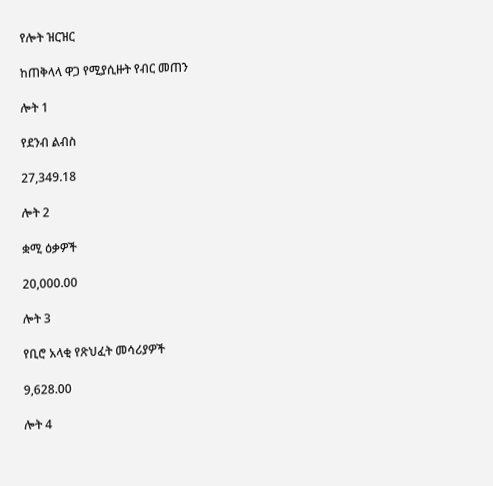የሎት ዝርዝር

ከጠቅላላ ዋጋ የሚያሲዙት የብር መጠን

ሎት 1

የደንብ ልብስ

27,349.18

ሎት 2

ቋሚ ዕቃዎች

20,000.00

ሎት 3

የቢሮ አላቂ የጽህፈት መሳሪያዎች

9,628.00

ሎት 4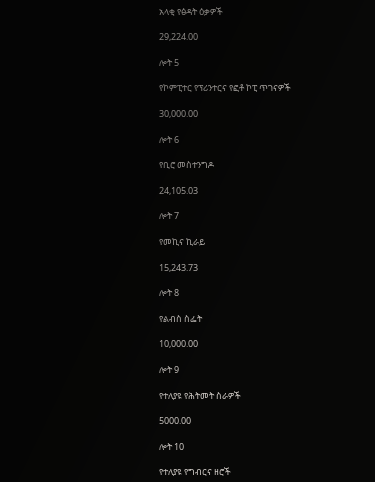አላቂ የፅዳት ዕቃዎች

29,224.00

ሎት 5

የኮምፒተር የፕሪንተርና የፎቶ ኮፒ ጥገናዎች

30,000.00

ሎት 6

የቢሮ መስተንግዶ

24,105.03

ሎት 7

የመኪና ኪራይ

15,243.73

ሎት 8

የልብስ ስፌት

10,000.00

ሎት 9

የተለያዩ የሕትመት ስራዎች

5000.00

ሎት 10

የተለያዩ የግብርና ዘሮች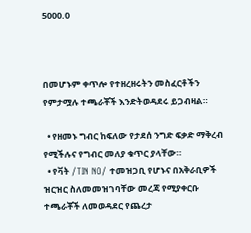5000.0



በመሆኑም ቀጥሎ የተዘረዘሩትን መስፈርቶችን የምታሟሉ ተጫራቾች እንድትወዳደሩ ይጋብዛል።

  • የዘመኑ ግብር ከፍለው የታደሰ ንግድ ፍቃድ ማቅረብ የሚችሉና የግብር መለያ ቁጥር ያላቸው።
  • የቫት /TIN NO/ ተመዝጋቢ የሆኑና በአቅራቢዎች ዝርዝር ስለመመዝገባቸው መረጃ የሚያቀርቡ ተጫራቾች ለመወዳደር የጨረታ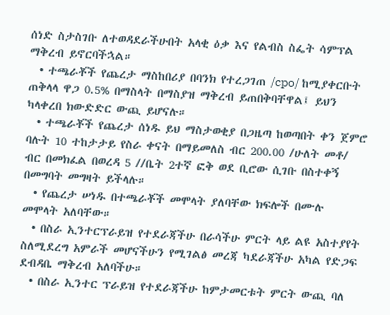ሰነድ ስታስገቡ ለተወዳደራችሁበት አላቂ ዕቃ እና የልብስ ስፌት ሳምፕል ማቅረብ ይኖርባችኋል።
  • ተጫራቾች የጨረታ ማስከበሪያ በባንክ የተረጋገጠ /cpo/ ከሚያቀርቡት ጠቅላላ ዋጋ 0.5% በማስላት በማስያዝ ማቅረብ ይጠበቅባቸዋል፤ ይህን ካላቀረበ ክውድድር ውጪ ይሆናሉ።
  • ተጫራቾች የጨረታ ሰነዱ ይህ ማስታወቂያ በጋዜጣ ከወጣበት ቀን ጀምሮ ባሉት 10 ተከታታይ የስራ ቀናት በማይመለስ ብር 200.00 /ሁለት መቶ/ ብር በመክፈል በወረዳ 5 //ቤት 2ተኛ ፎቅ ወደ ቢሮው ሲገቡ በስተቀኝ በመግባት መግዛት ይችላሉ።
  • የጨረታ ሠነዱ በተጫራቾች መሞላት ያለባቸው ክፍሎች በሙሉ መሞላት አለባቸው።
  • በስራ ኢንተርፕራይዝ የተደራጃችሁ በራሳችሁ ምርት ላይ ልዩ አስተያየት ስለሚደረግ አምራች መሆናችሁን የሚገልፅ መረጃ ካደራጃችሁ አካል የድጋፍ ደብዳቤ ማቅረብ አለባችሁ።
  • በስራ ኢንተር ፕራይዝ የተደራጃችሁ ከምታመርቱት ምርት ውጪ ባለ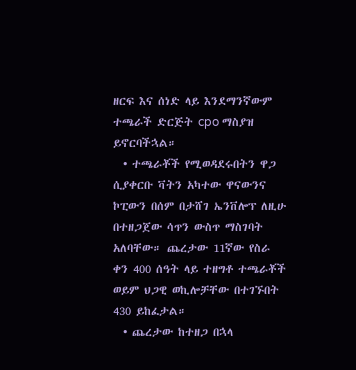ዘርፍ እና ሰነድ ላይ እንደማንኛውም ተጫራች ድርጅት cpo ማስያዝ ይኖርባችኋል።
  • ተጫራቾች የሚወዳደሩበትን ዋጋ ሲያቀርቡ ቫትን አካተው ዋናውንና ኮፒውን በሰም በታሸገ ኤንቨሎፕ ለዚሁ በተዘጋጀው ሳጥን ውስጥ ማስገባት አለባቸው። ጨረታው 11ኛው የስራ ቀን 400 ሰዓት ላይ ተዘግቶ ተጫራቾች ወይም ህጋዊ ወኪሎቻቸው በተገኙበት 430 ይከፈታል።
  • ጨረታው ከተዘጋ በኋላ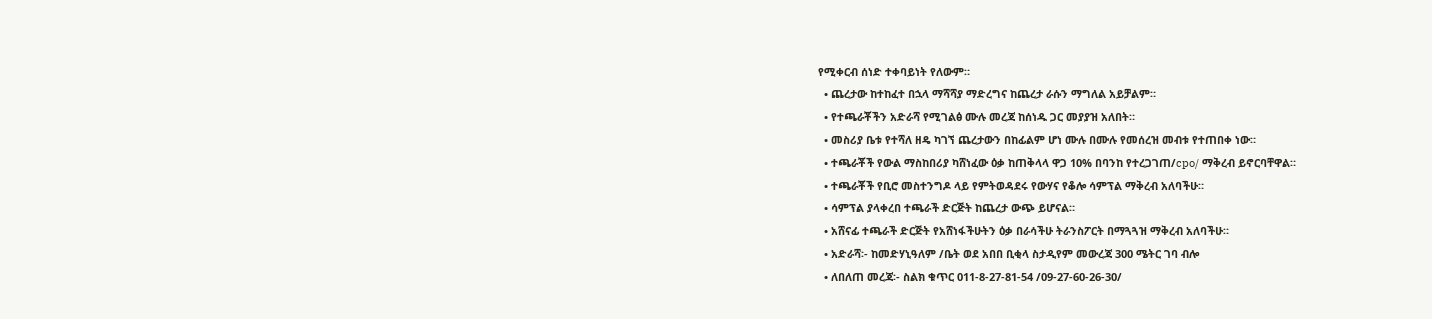የሚቀርብ ሰነድ ተቀባይነት የለውም።
  • ጨረታው ከተከፈተ በኋላ ማሻሻያ ማድረግና ከጨረታ ራሱን ማግለል አይቻልም።
  • የተጫራቾችን አድራሻ የሚገልፅ ሙሉ መረጃ ከሰነዱ ጋር መያያዝ አለበት።
  • መስሪያ ቤቱ የተሻለ ዘዴ ካገኘ ጨረታውን በከፊልም ሆነ ሙሉ በሙሉ የመሰረዝ መብቱ የተጠበቀ ነው።
  • ተጫራቾች የውል ማስከበሪያ ካሸነፈው ዕቃ ከጠቅላላ ዋጋ 10% በባንከ የተረጋገጠ/cpo/ ማቅረብ ይኖርባቸዋል።
  • ተጫራቾች የቢሮ መስተንግዶ ላይ የምትወዳደሩ የውሃና የቆሎ ሳምፕል ማቅረብ አለባችሁ።
  • ሳምፕል ያላቀረበ ተጫራች ድርጅት ከጨረታ ውጭ ይሆናል።
  • አሸናፊ ተጫራች ድርጅት የአሸነፋችሁትን ዕቃ በራሳችሁ ትራንስፖርት በማጓጓዝ ማቅረብ አለባችሁ።
  • አድራሻ፡- ከመድሃኒዓለም /ቤት ወደ አበበ ቢቂላ ስታዲየም መውረጃ 300 ሜትር ገባ ብሎ
  • ለበለጠ መረጃ፡- ስልክ ቁጥር 011-8-27-81-54 /09-27-60-26-30/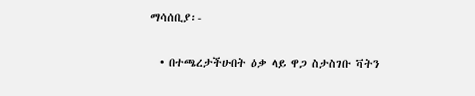ማሳሰቢያ፡-

  • በተጫረታችሁበት ዕቃ ላይ ዋጋ ስታስገቡ ቫትን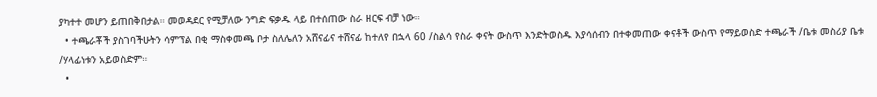ያካተተ መሆን ይጠበቅበታል። መወዳደር የሚቻለው ንግድ ፍቃዱ ላይ በተሰጠው ስራ ዘርፍ ብቻ ነው።
  • ተጫራቾች ያስገባችሁትን ሳምፕል በቂ ማስቀመጫ ቦታ ስለሌለን አሸናፊና ተሸናፊ ከተለየ በኋላ 60 /ስልሳ የስራ ቀናት ውስጥ እንድትወስዱ እያሳሰብን በተቀመጠው ቀናቶች ውስጥ የማይወስድ ተጫራች /ቤቱ መስሪያ ቤቱ /ሃላፊነቱን አይወስድም።
  •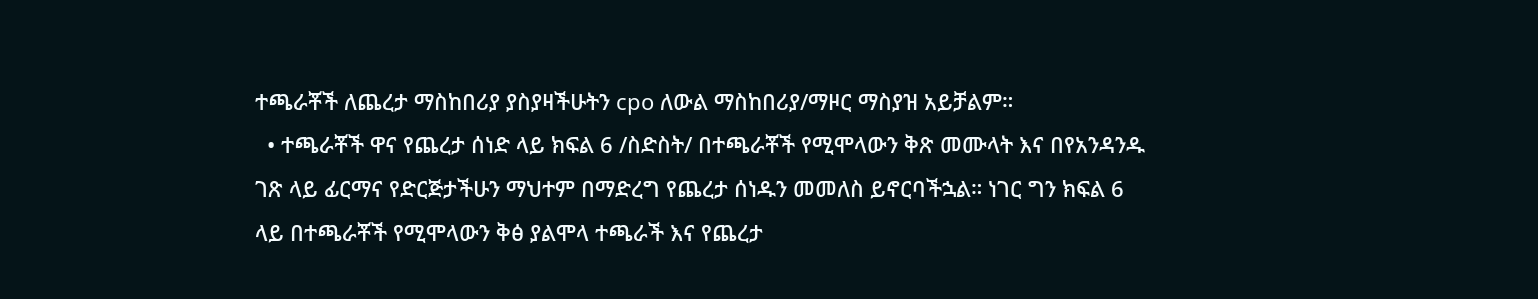ተጫራቾች ለጨረታ ማስከበሪያ ያስያዛችሁትን cpo ለውል ማስከበሪያ/ማዞር ማስያዝ አይቻልም።
  • ተጫራቾች ዋና የጨረታ ሰነድ ላይ ክፍል 6 /ስድስት/ በተጫራቾች የሚሞላውን ቅጽ መሙላት እና በየአንዳንዱ ገጽ ላይ ፊርማና የድርጅታችሁን ማህተም በማድረግ የጨረታ ሰነዱን መመለስ ይኖርባችኋል። ነገር ግን ክፍል 6 ላይ በተጫራቾች የሚሞላውን ቅፅ ያልሞላ ተጫራች እና የጨረታ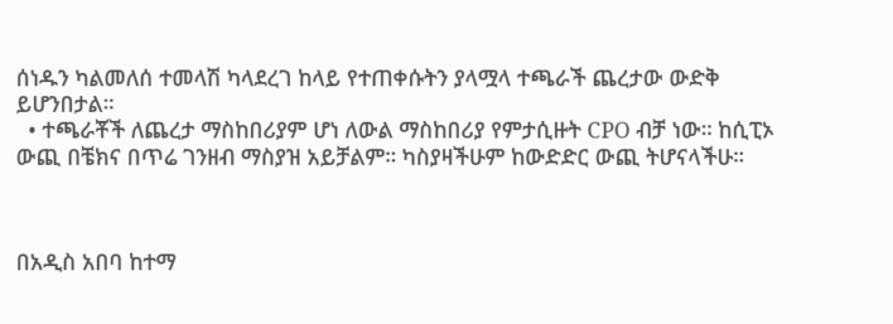ሰነዱን ካልመለሰ ተመላሽ ካላደረገ ከላይ የተጠቀሱትን ያላሟላ ተጫራች ጨረታው ውድቅ ይሆንበታል።
  • ተጫራቾች ለጨረታ ማስከበሪያም ሆነ ለውል ማስከበሪያ የምታሲዙት CPO ብቻ ነው። ከሲፒኦ ውጪ በቼክና በጥሬ ገንዘብ ማስያዝ አይቻልም። ካስያዛችሁም ከውድድር ውጪ ትሆናላችሁ።



በአዲስ አበባ ከተማ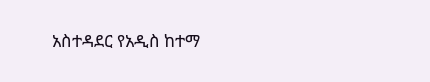አስተዳደር የአዲስ ከተማ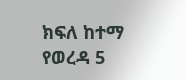ክፍለ ከተማ የወረዳ 5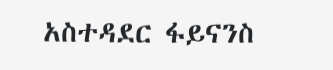አስተዳደር ፋይናንስ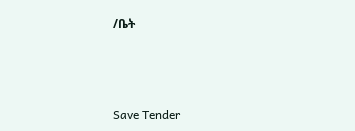/ቤት



Save Tender